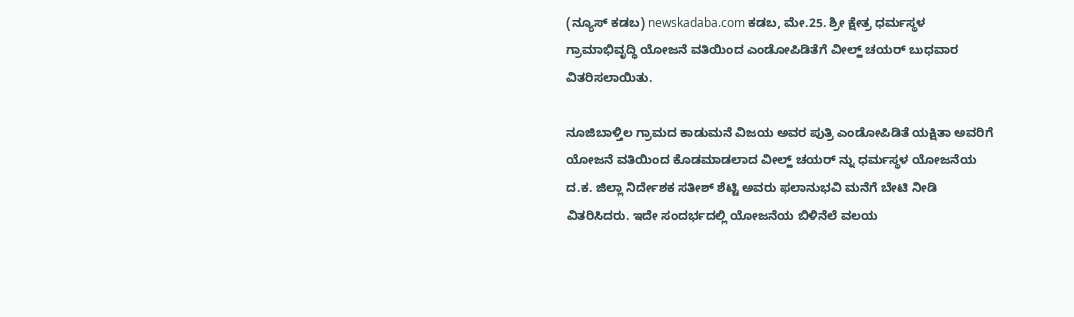(ನ್ಯೂಸ್ ಕಡಬ) newskadaba.com ಕಡಬ, ಮೇ.25. ಶ್ರೀ ಕ್ಷೇತ್ರ ಧರ್ಮಸ್ಥಳ ಗ್ರಾಮಾಭಿವೃದ್ಧಿ ಯೋಜನೆ ವತಿಯಿಂದ ಎಂಡೋಪಿಡಿತೆಗೆ ವೀಲ್ಹ್ ಚಯರ್ ಬುಧವಾರ ವಿತರಿಸಲಾಯಿತು.

ನೂಜಿಬಾಳ್ತಿಲ ಗ್ರಾಮದ ಕಾಡುಮನೆ ವಿಜಯ ಅವರ ಪುತ್ರಿ ಎಂಡೋಪಿಡಿತೆ ಯಕ್ಷಿತಾ ಅವರಿಗೆ ಯೋಜನೆ ವತಿಯಿಂದ ಕೊಡಮಾಡಲಾದ ವೀಲ್ಹ್ ಚಯರ್ ನ್ನು ಧರ್ಮಸ್ಥಳ ಯೋಜನೆಯ ದ.ಕ. ಜಿಲ್ಲಾ ನಿರ್ದೇಶಕ ಸತೀಶ್ ಶೆಟ್ಟಿ ಅವರು ಫಲಾನುಭವಿ ಮನೆಗೆ ಬೇಟಿ ನೀಡಿ ವಿತರಿಸಿದರು. ಇದೇ ಸಂದರ್ಭದಲ್ಲಿ ಯೋಜನೆಯ ಬಿಳಿನೆಲೆ ವಲಯ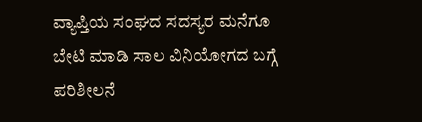ವ್ಯಾಪ್ತಿಯ ಸಂಘದ ಸದಸ್ಯರ ಮನೆಗೂ ಬೇಟಿ ಮಾಡಿ ಸಾಲ ವಿನಿಯೋಗದ ಬಗ್ಗೆ ಪರಿಶೀಲನೆ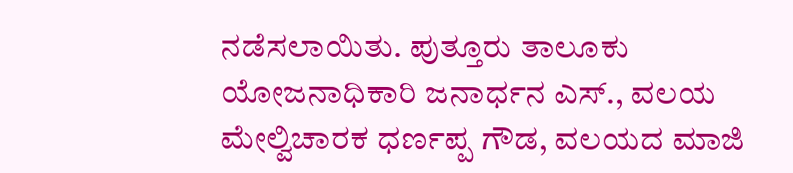ನಡೆಸಲಾಯಿತು. ಪುತ್ತೂರು ತಾಲೂಕು ಯೋಜನಾಧಿಕಾರಿ ಜನಾರ್ಧನ ಎಸ್., ವಲಯ ಮೇಲ್ವಿಚಾರಕ ಧರ್ಣಪ್ಪ ಗೌಡ, ವಲಯದ ಮಾಜಿ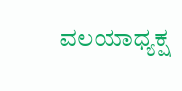ವಲಯಾಧ್ಯಕ್ಷ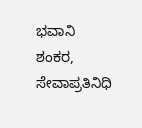ಭವಾನಿ ಶಂಕರ, ಸೇವಾಪ್ರತಿನಿಧಿ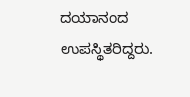ದಯಾನಂದ ಉಪಸ್ಥಿತರಿದ್ದರು.